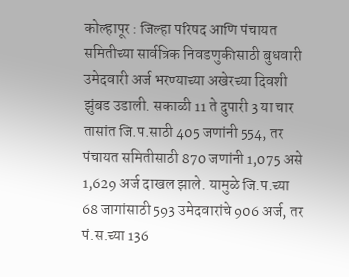कोल्हापूर : जिल्हा परिषद आणि पंचायत समितीच्या सार्वत्रिक निवडणुकीसाठी बुधवारी उमेदवारी अर्ज भरण्याच्या अखेरच्या दिवशी झुंबड उडाली. सकाळी 11 ते दुपारी 3 या चार तासांत जि.प.साठी 405 जणांनी 554, तर पंचायत समितीसाठी 870 जणांनी 1,075 असे 1,629 अर्ज दाखल झाले. यामुळे जि.प.च्या 68 जागांसाठी 593 उमेदवारांचे 906 अर्ज, तर पं.स.च्या 136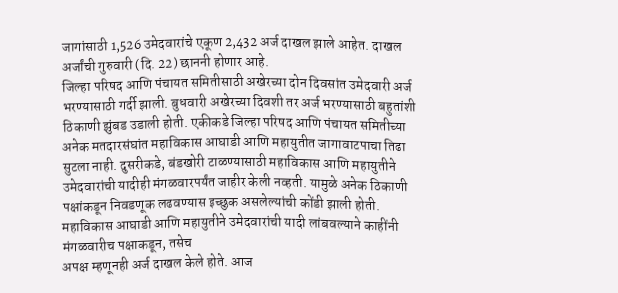जागांसाठी 1,526 उमेदवारांचे एकूण 2,432 अर्ज दाखल झाले आहेत. दाखल अर्जांची गुरुवारी (दि. 22) छाननी होणार आहे.
जिल्हा परिषद आणि पंचायत समितीसाठी अखेरच्या दोन दिवसांत उमेदवारी अर्ज भरण्यासाठी गर्दी झाली. बुधवारी अखेरच्या दिवशी तर अर्ज भरण्यासाठी बहुतांशी ठिकाणी झुंबड उडाली होती. एकीकडे जिल्हा परिषद आणि पंचायत समितीच्या अनेक मतदारसंघांत महाविकास आघाडी आणि महायुतीत जागावाटपाचा तिढा सुटला नाही. दुसरीकडे, बंडखोरी टाळण्यासाठी महाविकास आणि महायुतीने उमेदवारांची यादीही मंगळवारपर्यंत जाहीर केली नव्हती. यामुळे अनेक ठिकाणी पक्षांकडून निवडणूक लढवण्यास इच्छुक असलेल्यांची कोंडी झाली होती.
महाविकास आघाडी आणि महायुतीने उमेदवारांची यादी लांबवल्याने काहींनी मंगळवारीच पक्षाकडून, तसेच
अपक्ष म्हणूनही अर्ज दाखल केले होते. आज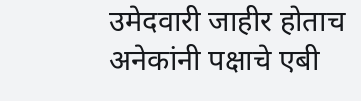उमेदवारी जाहीर होताच अनेकांनी पक्षाचे एबी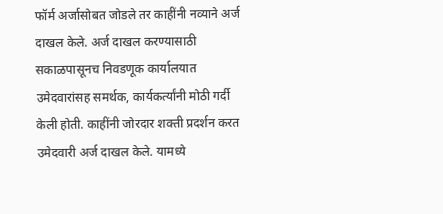फॉर्म अर्जासोबत जोडले तर काहींनी नव्याने अर्ज दाखल केले. अर्ज दाखल करण्यासाठी सकाळपासूनच निवडणूक कार्यालयात उमेदवारांसह समर्थक, कार्यकर्त्यांनी मोठी गर्दी केली होती. काहींनी जोरदार शक्ती प्रदर्शन करत उमेदवारी अर्ज दाखल केले. यामध्ये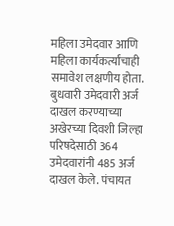महिला उमेदवार आणि महिला कार्यकर्त्यांचाही समावेश लक्षणीय होता.
बुधवारी उमेदवारी अर्ज दाखल करण्याच्या अखेरच्या दिवशी जिल्हा परिषदेसाठी 364 उमेदवारांनी 485 अर्ज दाखल केले. पंचायत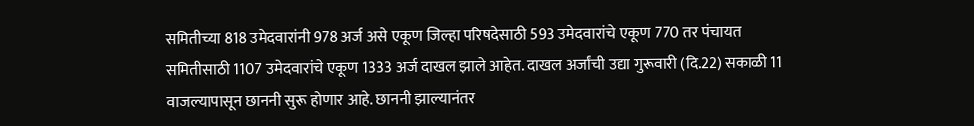समितीच्या 818 उमेदवारांनी 978 अर्ज असे एकूण जिल्हा परिषदेसाठी 593 उमेदवारांचे एकूण 770 तर पंचायत समितीसाठी 1107 उमेदवारांचे एकूण 1333 अर्ज दाखल झाले आहेत. दाखल अर्जांची उद्या गुरूवारी (दि.22) सकाळी 11 वाजल्यापासून छाननी सुरू होणार आहे. छाननी झाल्यानंतर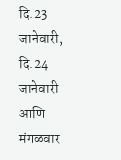दि.23 जानेवारी, दि.24 जानेवारी आणि मंगळवार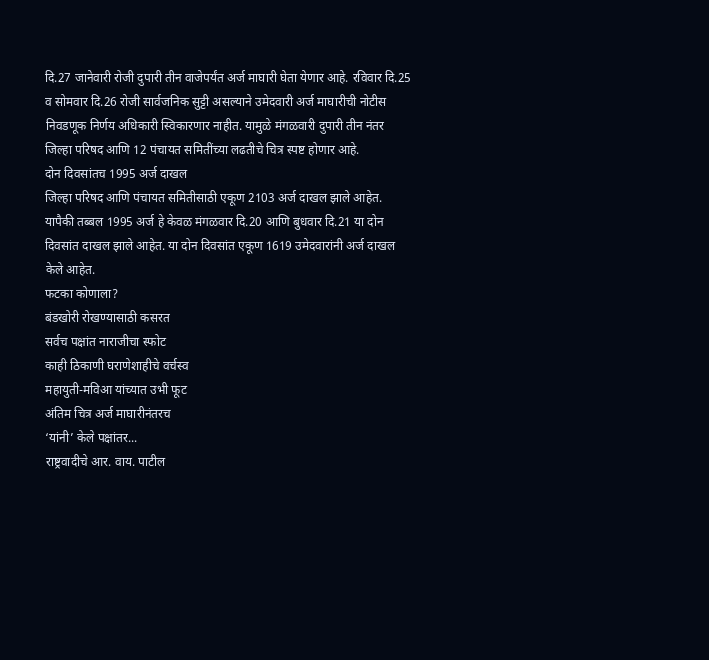दि.27 जानेवारी रोजी दुपारी तीन वाजेपर्यंत अर्ज माघारी घेता येणार आहे. रविवार दि.25 व सोमवार दि.26 रोजी सार्वजनिक सुट्टी असल्याने उमेदवारी अर्ज माघारीची नोटीस निवडणूक निर्णय अधिकारी स्विकारणार नाहीत. यामुळे मंगळवारी दुपारी तीन नंतर जिल्हा परिषद आणि 12 पंचायत समितींच्या लढतीचे चित्र स्पष्ट होणार आहे.
दोन दिवसांतच 1995 अर्ज दाखल
जिल्हा परिषद आणि पंचायत समितीसाठी एकूण 2103 अर्ज दाखल झाले आहेत. यापैकी तब्बल 1995 अर्ज हे केवळ मंगळवार दि.20 आणि बुधवार दि.21 या दोन दिवसांत दाखल झाले आहेत. या दोन दिवसांत एकूण 1619 उमेदवारांनी अर्ज दाखल केले आहेत.
फटका कोणाला?
बंडखोरी रोखण्यासाठी कसरत
सर्वच पक्षांत नाराजीचा स्फोट
काही ठिकाणी घराणेशाहीचे वर्चस्व
महायुती-मविआ यांच्यात उभी फूट
अंतिम चित्र अर्ज माघारीनंतरच
‘यांनी’ केले पक्षांतर...
राष्ट्रवादीचे आर. वाय. पाटील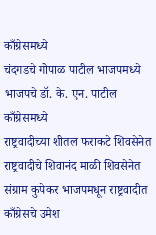काँग्रेसमध्ये
चंदगडचे गोपाळ पाटील भाजपमध्ये
भाजपचे डॉ. के. एन. पाटील काँग्रेसमध्ये
राष्ट्रवादीच्या शीतल फराकटे शिवसेनेत
राष्ट्रवादीचे शिवानंद माळी शिवसेनेत
संग्राम कुपेकर भाजपमधून राष्ट्रवादीत
काँग्रेसचे उमेश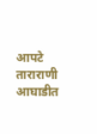आपटे ताराराणी आघाडीत